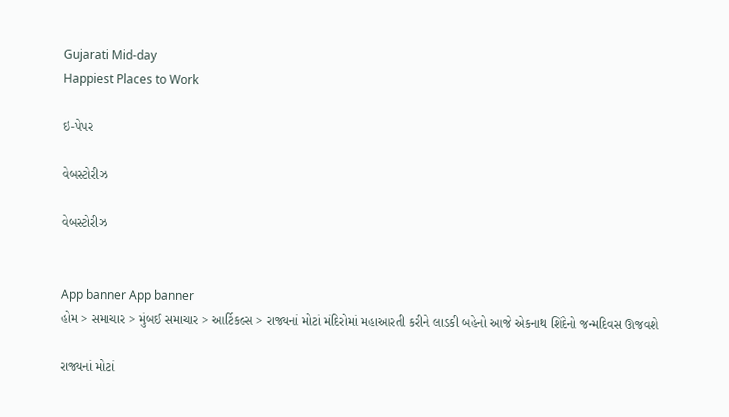Gujarati Mid-day
Happiest Places to Work

ઇ-પેપર

વેબસ્ટોરીઝ

વેબસ્ટોરીઝ


App banner App banner
હોમ > સમાચાર > મુંબઈ સમાચાર > આર્ટિકલ્સ > રાજ્યનાં મોટાં મંદિરોમાં મહાઆરતી કરીને લાડકી બહેનો આજે એકનાથ શિંદેનો જન્મદિવસ ઊજવશે

રાજ્યનાં મોટાં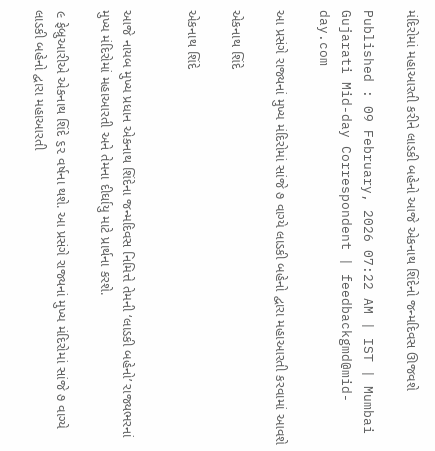મંદિરોમાં મહાઆરતી કરીને લાડકી બહેનો આજે એકનાથ શિંદેનો જન્મદિવસ ઊજવશે

Published : 09 February, 2026 07:22 AM | IST | Mumbai
Gujarati Mid-day Correspondent | feedbackgmd@mid-day.com

આ પ્રસંગે રાજ્યનાં મુખ્ય મંદિરોમાં સાંજે ૭ વાગ્યે લાડકી બહેનો દ્વારા મહાઆરતી કરવામાં આવશે

એકનાથ શિંદે

એકનાથ શિંદે


આજે નાયબ મુખ્ય પ્રધાન એકનાથ શિંદેના જન્મદિવસ નિમિત્તે તેમની ‘લાડકી બહેનો’ રાજ્યભરનાં મુખ્ય મંદિરોમાં મહાઆરતી અને તેમના દીર્ઘાયુ માટે પ્રાર્થના કરશે.

૯ ફેબ્રુઆરીએ એકનાથ શિંદે ૬૨ વર્ષના થશે. આ પ્રસંગે રાજ્યનાં મુખ્ય મંદિરોમાં સાંજે ૭ વાગ્યે લાડકી બહેનો દ્વારા મહાઆરતી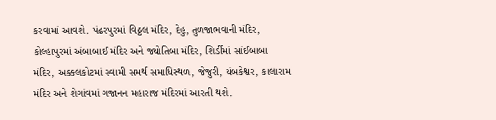કરવામાં આવશે. પંઢરપુરમાં વિઠ્ઠલ મંદિર, દેહુ, તુળજાભવાની મંદિર, કોલ્હાપુરમાં અંબાબાઈ મંદિર અને જ્યોતિબા મંદિર, શિર્ડીમાં સાંઈબાબા મંદિર, અક્કલકોટમાં સ્વામી સમર્થ સમાધિસ્થળ, જેજુરી, યંબકેશ્વર, કાલારામ મંદિર અને શેગાંવમાં ગજાનન મહારાજ મંદિરમાં આરતી થશે.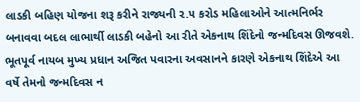લાડકી બહિણ યોજના શરૂ કરીને રાજ્યની ૨.૫ કરોડ મહિલાઓને આત્મનિર્ભર બનાવવા બદલ લાભાર્થી લાડકી બહેનો આ રીતે એકનાથ શિંદેનો જન્મદિવસ ઊજવશે. ભૂતપૂર્વ નાયબ મુખ્ય પ્રધાન અજિત પવારના અવસાનને કારણે એકનાથ શિંદેએ આ વર્ષે તેમનો જન્મદિવસ ન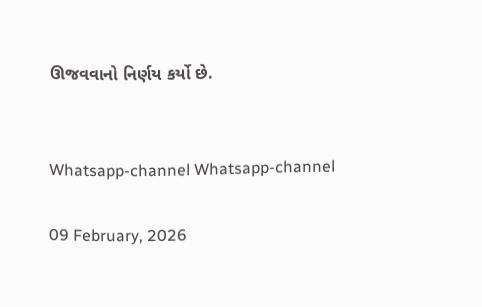ઊજવવાનો નિર્ણય કર્યો છે.


Whatsapp-channel Whatsapp-channel

09 February, 2026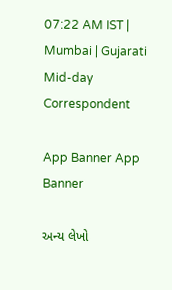07:22 AM IST | Mumbai | Gujarati Mid-day Correspondent

App Banner App Banner

અન્ય લેખો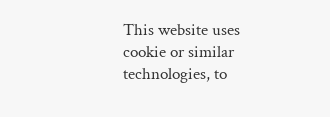This website uses cookie or similar technologies, to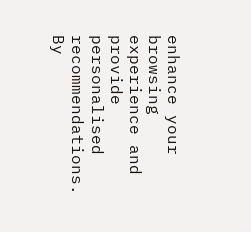enhance your browsing experience and provide personalised recommendations. By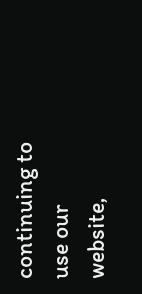continuing to use our website,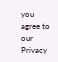you agree to our Privacy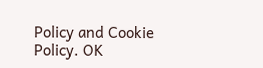Policy and Cookie Policy. OK